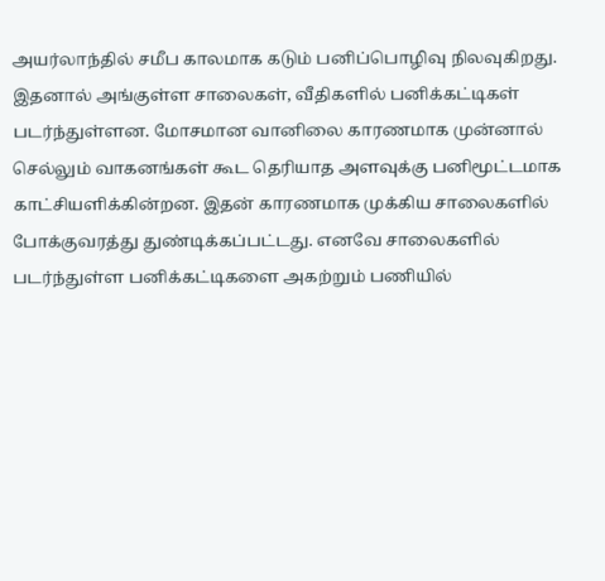அயர்லாந்தில் சமீப காலமாக கடும் பனிப்பொழிவு நிலவுகிறது. இதனால் அங்குள்ள சாலைகள், வீதிகளில் பனிக்கட்டிகள் படர்ந்துள்ளன. மோசமான வானிலை காரணமாக முன்னால் செல்லும் வாகனங்கள் கூட தெரியாத அளவுக்கு பனிமூட்டமாக காட்சியளிக்கின்றன. இதன் காரணமாக முக்கிய சாலைகளில் போக்குவரத்து துண்டிக்கப்பட்டது. எனவே சாலைகளில் படர்ந்துள்ள பனிக்கட்டிகளை அகற்றும் பணியில்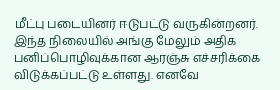மீட்பு படையினர் ஈடுபட்டு வருகின்றனர். இந்த நிலையில் அங்கு மேலும் அதிக பனிப்பொழிவுக்கான ஆரஞ்சு எச்சரிக்கை விடுக்கப்பட்டு உள்ளது. எனவே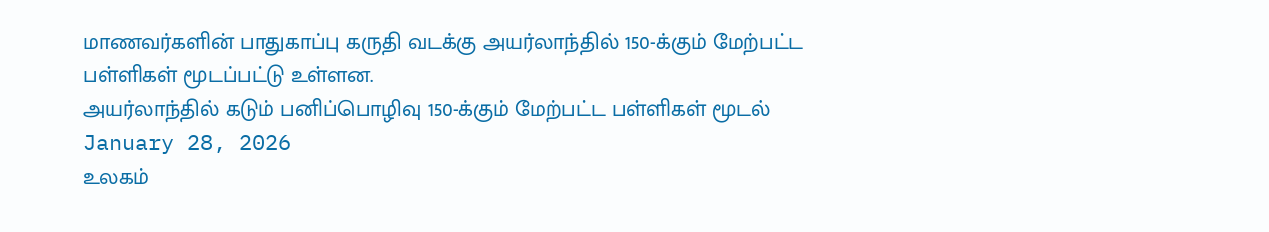மாணவர்களின் பாதுகாப்பு கருதி வடக்கு அயர்லாந்தில் 150-க்கும் மேற்பட்ட பள்ளிகள் மூடப்பட்டு உள்ளன.
அயர்லாந்தில் கடும் பனிப்பொழிவு 150-க்கும் மேற்பட்ட பள்ளிகள் மூடல்
January 28, 2026
உலகம்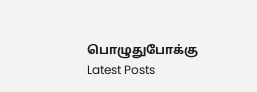பொழுதுபோக்கு
Latest Posts